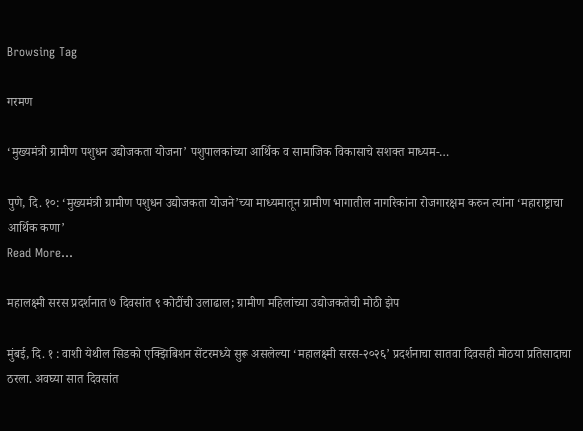Browsing Tag

गरमण

‘मुख्यमंत्री ग्रामीण पशुधन उद्योजकता योजना’ पशुपालकांच्या आर्थिक व सामाजिक विकासाचे सशक्त माध्यम-…

पुणे, दि. १०: ‘मुख्यमंत्री ग्रामीण पशुधन उद्योजकता योजने’च्या माध्यमातून ग्रामीण भागातील नागरिकांना रोजगारक्षम करुन त्यांना ‘महाराष्ट्राचा आर्थिक कणा’
Read More...

महालक्ष्मी सरस प्रदर्शनात ७ दिवसांत ९ कोटींची उलाढाल; ग्रामीण महिलांच्या उद्योजकतेची मोठी झेप

मुंबई, दि. १ : वाशी येथील सिडको एक्झिबिशन सेंटरमध्ये सुरू असलेल्या ‘महालक्ष्मी सरस-२०२६’ प्रदर्शनाचा सातवा दिवसही मोठया प्रतिसादाचा ठरला. अवघ्या सात दिवसांत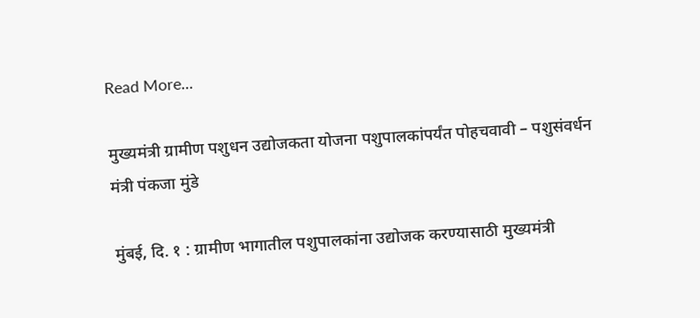Read More...

मुख्यमंत्री ग्रामीण पशुधन उद्योजकता योजना पशुपालकांपर्यंत पोहचवावी – पशुसंवर्धन मंत्री पंकजा मुंडे

मुंबई, दि. १ : ग्रामीण भागातील पशुपालकांना उद्योजक करण्यासाठी मुख्यमंत्री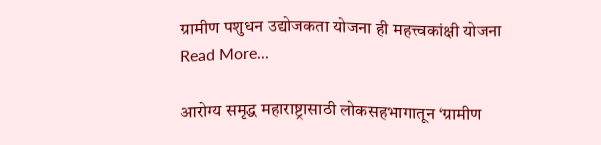ग्रामीण पशुधन उद्योजकता योजना ही महत्त्वकांक्षी योजना
Read More...

आरोग्य समृद्ध महाराष्ट्रासाठी लोकसहभागातून ‘ग्रामीण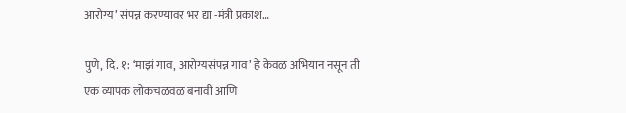आरोग्य’ संपन्न करण्यावर भर द्या -मंत्री प्रकाश…

पुणे, दि. १: ‘माझं गाव, आरोग्यसंपन्न गाव’ हे केवळ अभियान नसून ती एक व्यापक लोकचळवळ बनावी आणि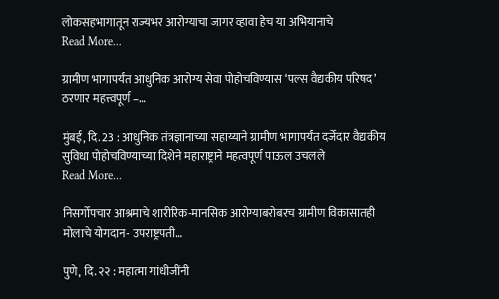लोकसहभागातून राज्यभर आरोग्याचा जागर व्हावा हेच या अभियानाचे
Read More...

ग्रामीण भागापर्यंत आधुनिक आरोग्य सेवा पोहोचविण्यास ‘पल्स वैद्यकीय परिषद’ ठरणार महत्त्वपूर्ण –…

मुंबई, दि. 23 : आधुनिक तंत्रज्ञानाच्या सहाय्याने ग्रामीण भागापर्यंत दर्जेदार वैद्यकीय सुविधा पोहोचविण्याच्या दिशेने महाराष्ट्राने महत्वपूर्ण पाऊल उचलले
Read More...

निसर्गोपचार आश्रमाचे शारीरिक-मानसिक आरोग्याबरोबरच ग्रामीण विकासातही मोलाचे योगदान- उपराष्ट्रपती…

पुणे, दि. २२ : महात्मा गांधीजींनी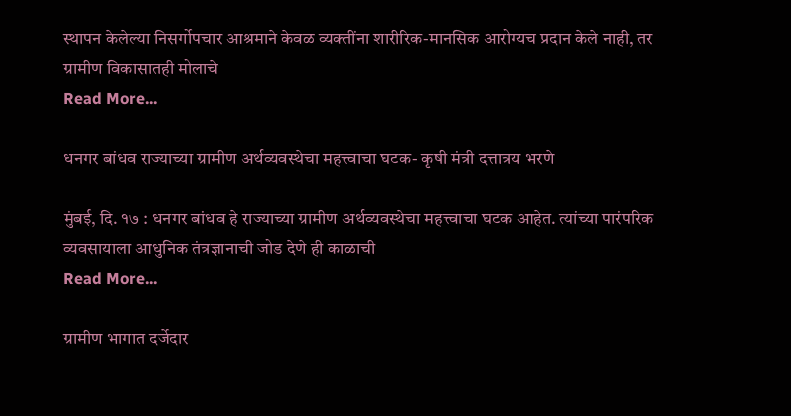स्थापन केलेल्या निसर्गोपचार आश्रमाने केवळ व्यक्तींना शारीरिक-मानसिक आरोग्यच प्रदान केले नाही, तर ग्रामीण विकासातही मोलाचे
Read More...

धनगर बांधव राज्याच्या ग्रामीण अर्थव्यवस्थेचा महत्त्वाचा घटक- कृषी मंत्री दत्तात्रय भरणे

मुंबई, दि. १७ : धनगर बांधव हे राज्याच्या ग्रामीण अर्थव्यवस्थेचा महत्त्वाचा घटक आहेत. त्यांच्या पारंपरिक व्यवसायाला आधुनिक तंत्रज्ञानाची जोड देणे ही काळाची
Read More...

ग्रामीण भागात दर्जेदार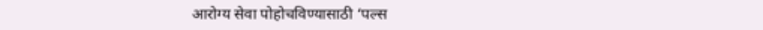आरोग्य सेवा पोहोचविण्यासाठी ‘पल्स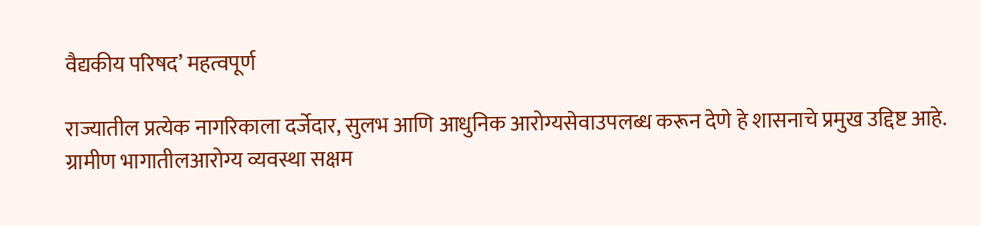वैद्यकीय परिषद’ महत्वपूर्ण

राज्यातील प्रत्येक नागरिकाला दर्जेदार, सुलभ आणि आधुनिक आरोग्यसेवाउपलब्ध करून देणे हे शासनाचे प्रमुख उद्दिष्ट आहे. ग्रामीण भागातीलआरोग्य व्यवस्था सक्षम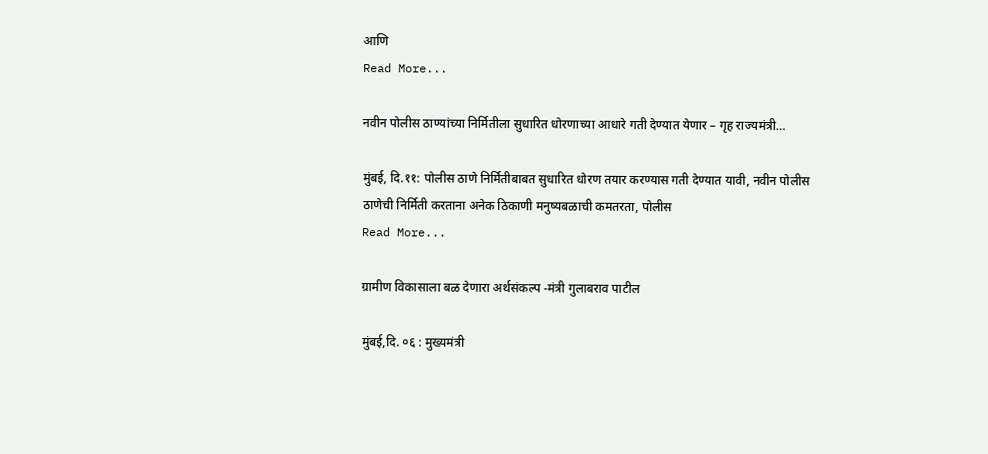आणि
Read More...

नवीन पोलीस ठाण्यांच्या निर्मितीला सुधारित धोरणाच्या आधारे गती देण्यात येणार – गृह राज्यमंत्री…

मुंबई, दि.११: पोलीस ठाणे निर्मितीबाबत सुधारित धोरण तयार करण्यास गती देण्यात यावी, नवीन पोलीस ठाणेची निर्मिती करताना अनेक ठिकाणी मनुष्यबळाची कमतरता, पोलीस
Read More...

ग्रामीण विकासाला बळ देणारा अर्थसंकल्प -मंत्री गुलाबराव पाटील

मुंबई,दि. ०६ : मुख्यमंत्री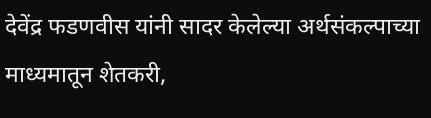देवेंद्र फडणवीस यांनी सादर केलेल्या अर्थसंकल्पाच्या माध्यमातून शेतकरी,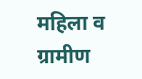महिला व ग्रामीण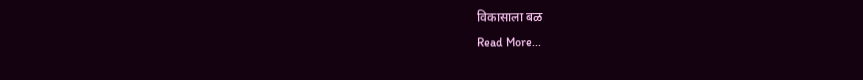विकासाला बळ
Read More...